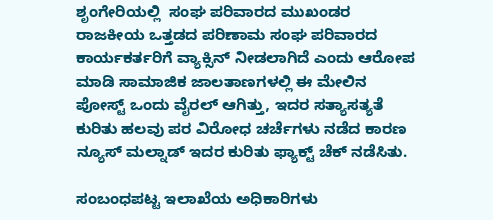ಶೃಂಗೇರಿಯಲ್ಲಿ  ಸಂಘ ಪರಿವಾರದ ಮುಖಂಡರ ರಾಜಕೀಯ ಒತ್ತಡದ ಪರಿಣಾಮ ಸಂಘ ಪರಿವಾರದ ಕಾರ್ಯಕರ್ತರಿಗೆ ವ್ಯಾಕ್ಸಿನ್ ನೀಡಲಾಗಿದೆ ಎಂದು ಆರೋಪ ಮಾಡಿ ಸಾಮಾಜಿಕ ಜಾಲತಾಣಗಳಲ್ಲಿ ಈ ಮೇಲಿನ ಪೋಸ್ಟ್ ಒಂದು ವೈರಲ್ ಆಗಿತ್ತು, ಇದರ ಸತ್ಯಾಸತ್ಯತೆ ಕುರಿತು ಹಲವು ಪರ ವಿರೋಧ ಚರ್ಚೆಗಳು ನಡೆದ ಕಾರಣ ನ್ಯೂಸ್ ಮಲ್ನಾಡ್ ಇದರ ಕುರಿತು ಫ್ಯಾಕ್ಟ್ ಚೆಕ್ ನಡೆಸಿತು.

ಸಂಬಂಧಪಟ್ಟ ಇಲಾಖೆಯ ಅಧಿಕಾರಿಗಳು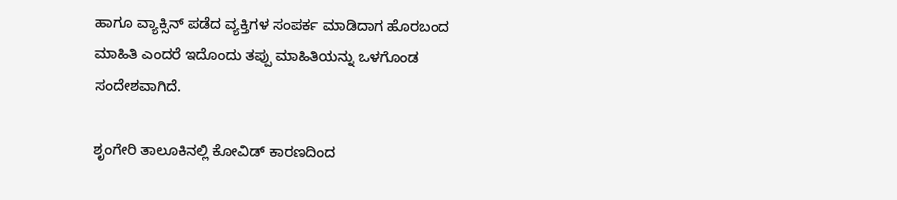ಹಾಗೂ ವ್ಯಾಕ್ಸಿನ್ ಪಡೆದ ವ್ಯಕ್ತಿಗಳ ಸಂಪರ್ಕ ಮಾಡಿದಾಗ ಹೊರಬಂದ ಮಾಹಿತಿ ಎಂದರೆ ಇದೊಂದು ತಪ್ಪು ಮಾಹಿತಿಯನ್ನು ಒಳಗೊಂಡ ಸಂದೇಶವಾಗಿದೆ.

ಶೃಂಗೇರಿ ತಾಲೂಕಿನಲ್ಲಿ ಕೋವಿಡ್ ಕಾರಣದಿಂದ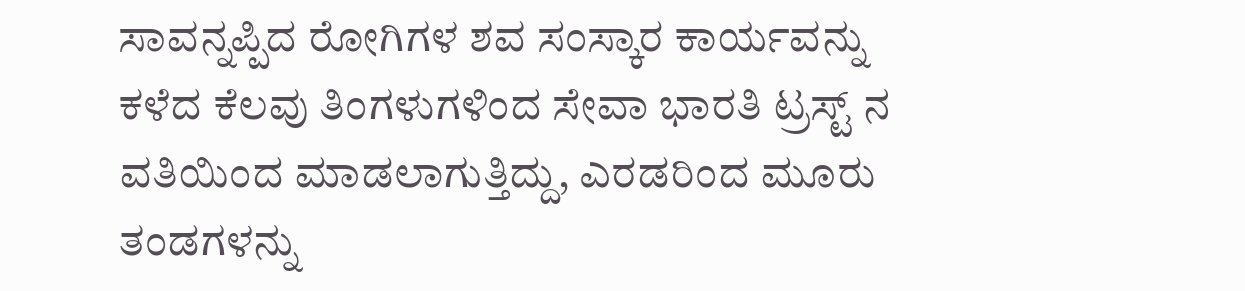ಸಾವನ್ನಪ್ಪಿದ ರೋಗಿಗಳ ಶವ ಸಂಸ್ಕಾರ ಕಾರ್ಯವನ್ನು ಕಳೆದ ಕೆಲವು ತಿಂಗಳುಗಳಿಂದ ಸೇವಾ ಭಾರತಿ ಟ್ರಸ್ಟ್ ನ ವತಿಯಿಂದ ಮಾಡಲಾಗುತ್ತಿದ್ದು, ಎರಡರಿಂದ ಮೂರು ತಂಡಗಳನ್ನು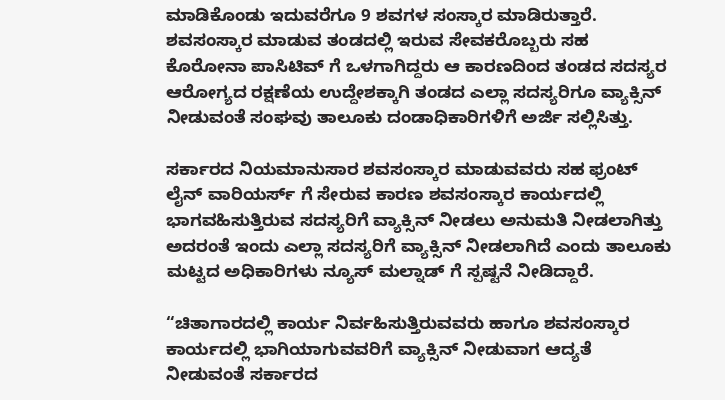ಮಾಡಿಕೊಂಡು ಇದುವರೆಗೂ 9 ಶವಗಳ ಸಂಸ್ಕಾರ ಮಾಡಿರುತ್ತಾರೆ. ಶವಸಂಸ್ಕಾರ ಮಾಡುವ ತಂಡದಲ್ಲಿ ಇರುವ ಸೇವಕರೊಬ್ಬರು ಸಹ ಕೊರೋನಾ ಪಾಸಿಟಿವ್ ಗೆ ಒಳಗಾಗಿದ್ದರು ಆ ಕಾರಣದಿಂದ ತಂಡದ ಸದಸ್ಯರ ಆರೋಗ್ಯದ ರಕ್ಷಣೆಯ ಉದ್ದೇಶಕ್ಕಾಗಿ ತಂಡದ ಎಲ್ಲಾ ಸದಸ್ಯರಿಗೂ ವ್ಯಾಕ್ಸಿನ್ ನೀಡುವಂತೆ ಸಂಘವು ತಾಲೂಕು ದಂಡಾಧಿಕಾರಿಗಳಿಗೆ ಅರ್ಜಿ ಸಲ್ಲಿಸಿತ್ತು.

ಸರ್ಕಾರದ ನಿಯಮಾನುಸಾರ ಶವಸಂಸ್ಕಾರ ಮಾಡುವವರು ಸಹ ಫ್ರಂಟ್ ಲೈನ್ ವಾರಿಯರ್ಸ್ ಗೆ ಸೇರುವ ಕಾರಣ ಶವಸಂಸ್ಕಾರ ಕಾರ್ಯದಲ್ಲಿ ಭಾಗವಹಿಸುತ್ತಿರುವ ಸದಸ್ಯರಿಗೆ ವ್ಯಾಕ್ಸಿನ್ ನೀಡಲು ಅನುಮತಿ ನೀಡಲಾಗಿತ್ತು ಅದರಂತೆ ಇಂದು ಎಲ್ಲಾ ಸದಸ್ಯರಿಗೆ ವ್ಯಾಕ್ಸಿನ್ ನೀಡಲಾಗಿದೆ ಎಂದು ತಾಲೂಕು ಮಟ್ಟದ ಅಧಿಕಾರಿಗಳು ನ್ಯೂಸ್ ಮಲ್ನಾಡ್ ಗೆ ಸ್ಪಷ್ಟನೆ ನೀಡಿದ್ದಾರೆ.

“ಚಿತಾಗಾರದಲ್ಲಿ ಕಾರ್ಯ ನಿರ್ವಹಿಸುತ್ತಿರುವವರು ಹಾಗೂ ಶವಸಂಸ್ಕಾರ ಕಾರ್ಯದಲ್ಲಿ ಭಾಗಿಯಾಗುವವರಿಗೆ ವ್ಯಾಕ್ಸಿನ್ ನೀಡುವಾಗ ಆದ್ಯತೆ ನೀಡುವಂತೆ ಸರ್ಕಾರದ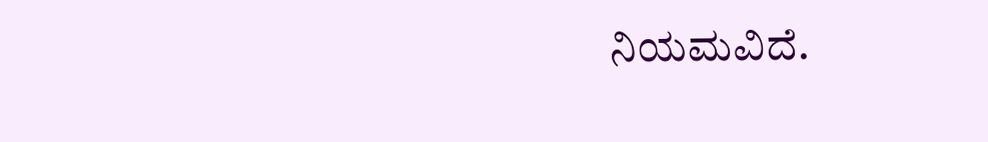ನಿಯಮವಿದೆ.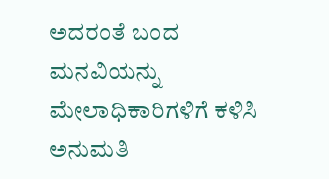ಅದರಂತೆ ಬಂದ ಮನವಿಯನ್ನು ಮೇಲಾಧಿಕಾರಿಗಳಿಗೆ ಕಳಿಸಿ ಅನುಮತಿ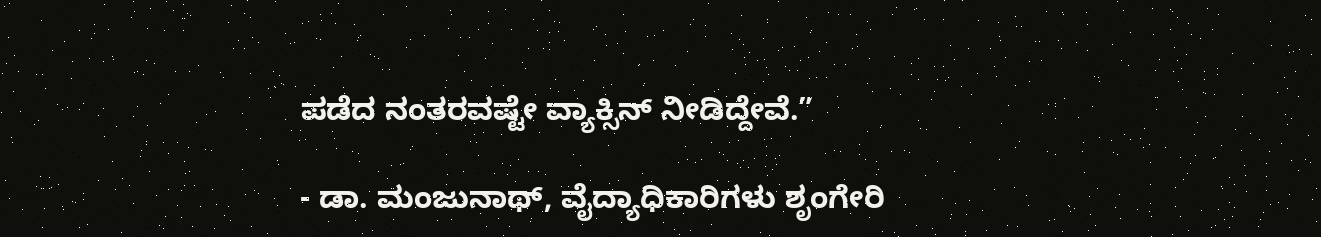ಪಡೆದ ನಂತರವಷ್ಟೇ ವ್ಯಾಕ್ಸಿನ್ ನೀಡಿದ್ದೇವೆ.”

- ಡಾ. ಮಂಜುನಾಥ್, ವೈದ್ಯಾಧಿಕಾರಿಗಳು ಶೃಂಗೇರಿ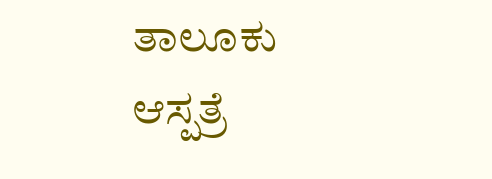ತಾಲೂಕು ಆಸ್ಪತ್ರೆ